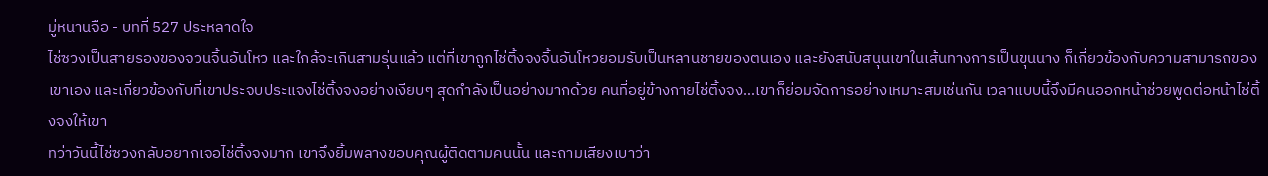มู่หนานจือ - บทที่ 527 ประหลาดใจ
ไช่ซวงเป็นสายรองของจวนจิ้นอันโหว และใกล้จะเกินสามรุ่นแล้ว แต่ที่เขาถูกไช่ติ้งจงจิ้นอันโหวยอมรับเป็นหลานชายของตนเอง และยังสนับสนุนเขาในเส้นทางการเป็นขุนนาง ก็เกี่ยวข้องกับความสามารถของเขาเอง และเกี่ยวข้องกับที่เขาประจบประแจงไช่ติ้งจงอย่างเงียบๆ สุดกำลังเป็นอย่างมากด้วย คนที่อยู่ข้างกายไช่ติ้งจง…เขาก็ย่อมจัดการอย่างเหมาะสมเช่นกัน เวลาแบบนี้จึงมีคนออกหน้าช่วยพูดต่อหน้าไช่ติ้งจงให้เขา
ทว่าวันนี้ไช่ซวงกลับอยากเจอไช่ติ้งจงมาก เขาจึงยิ้มพลางขอบคุณผู้ติดตามคนนั้น และถามเสียงเบาว่า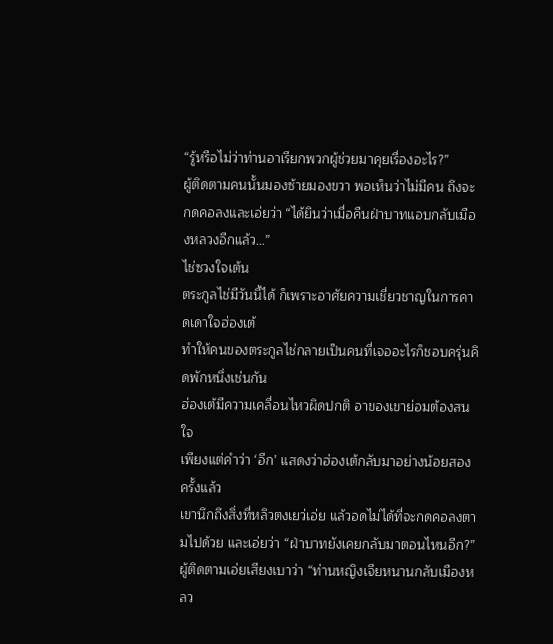“รู้หรือไม่ว่าท่านอาเรียกพวกผู้ช่วยมาคุยเรื่องอะไร?”
ผู้ติดตามคนนั้นมองซ้ายมองขวา พอเห็นว่าไม่มีคน ถึงจะกดคอลงและเอ่ยว่า “ได้ยินว่าเมื่อคืนฝ่าบาทแอบกลับเมืองหลวงอีกแล้ว…”
ไช่ซวงใจเต้น
ตระกูลไช่มีวันนี้ได้ ก็เพราะอาศัยความเชี่ยวชาญในการคาดเดาใจฮ่องเต้
ทำให้คนของตระกูลไช่กลายเป็นคนที่เจออะไรก็ชอบครุ่นคิดพักหนึ่งเช่นกัน
ฮ่องเต้มีความเคลื่อนไหวผิดปกติ อาของเขาย่อมต้องสนใจ
เพียงแต่คำว่า ‘อีก’ แสดงว่าฮ่องเต้กลับมาอย่างน้อยสองครั้งแล้ว
เขานึกถึงสิ่งที่หลิวตงเยว่เอ่ย แล้วอดไม่ได้ที่จะกดคอลงตามไปด้วย และเอ่ยว่า “ฝ่าบาทยังเคยกลับมาตอนไหนอีก?”
ผู้ติดตามเอ่ยเสียงเบาว่า “ท่านหญิงเจียหนานกลับเมืองหลว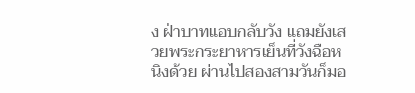ง ฝ่าบาทแอบกลับวัง แถมยังเสวยพระกระยาหารเย็นที่วังฉือหนิงด้วย ผ่านไปสองสามวันก็มอ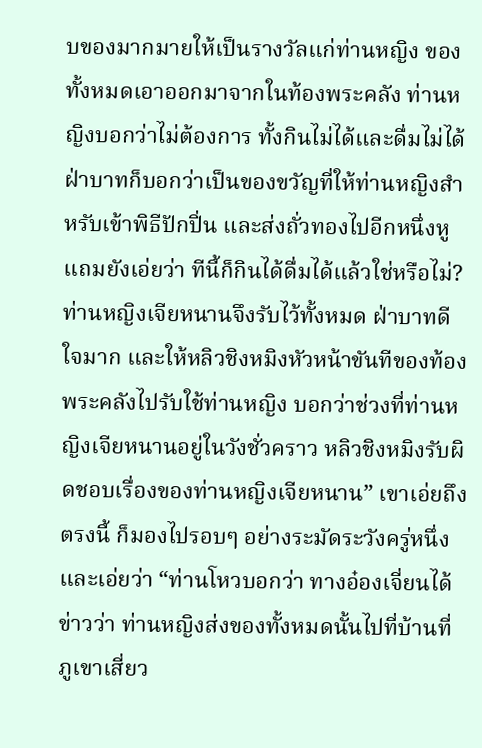บของมากมายให้เป็นรางวัลแก่ท่านหญิง ของทั้งหมดเอาออกมาจากในท้องพระคลัง ท่านหญิงบอกว่าไม่ต้องการ ทั้งกินไม่ได้และดื่มไม่ได้ ฝ่าบาทก็บอกว่าเป็นของขวัญที่ให้ท่านหญิงสำหรับเข้าพิธีปักปิ่น และส่งถั่วทองไปอีกหนึ่งหู แถมยังเอ่ยว่า ทีนี้ก็กินได้ดื่มได้แล้วใช่หรือไม่? ท่านหญิงเจียหนานจึงรับไว้ทั้งหมด ฝ่าบาทดีใจมาก และให้หลิวชิงหมิงหัวหน้าขันทีของท้องพระคลังไปรับใช้ท่านหญิง บอกว่าช่วงที่ท่านหญิงเจียหนานอยู่ในวังชั่วคราว หลิวชิงหมิงรับผิดชอบเรื่องของท่านหญิงเจียหนาน” เขาเอ่ยถึงตรงนี้ ก็มองไปรอบๆ อย่างระมัดระวังครู่หนึ่ง และเอ่ยว่า “ท่านโหวบอกว่า ทางอ๋องเจี่ยนได้ข่าวว่า ท่านหญิงส่งของทั้งหมดนั้นไปที่บ้านที่ภูเขาเสี่ยว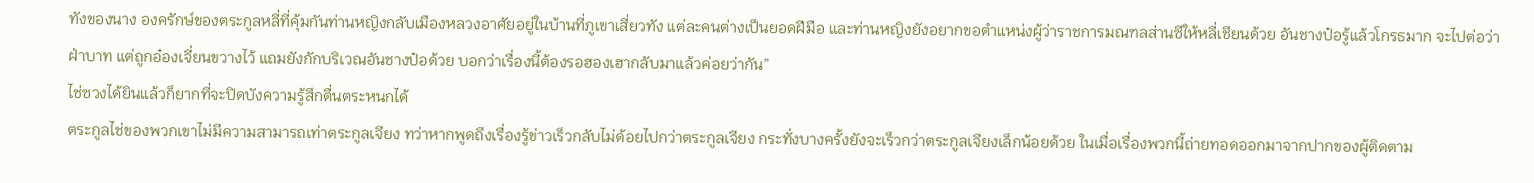ทังของนาง องครักษ์ของตระกูลหลี่ที่คุ้มกันท่านหญิงกลับเมืองหลวงอาศัยอยู่ในบ้านที่ภูเขาเสี่ยวทัง แต่ละคนต่างเป็นยอดฝีมือ และท่านหญิงยังอยากขอตำแหน่งผู้ว่าราชการมณฑลส่านซีให้หลี่เชียนด้วย อันชางป๋อรู้แล้วโกรธมาก จะไปต่อว่าฝ่าบาท แต่ถูกอ๋องเจี่ยนขวางไว้ แถมยังกักบริเวณอันชางป๋อด้วย บอกว่าเรื่องนี้ต้องรอฮองเฮากลับมาแล้วค่อยว่ากัน”
ไช่ซวงได้ยินแล้วก็ยากที่จะปิดบังความรู้สึกตื่นตระหนกได้
ตระกูลไช่ของพวกเขาไม่มีความสามารถเท่าตระกูลเจียง ทว่าหากพูดถึงเรื่องรู้ข่าวเร็วกลับไม่ด้อยไปกว่าตระกูลเจียง กระทั่งบางครั้งยังจะเร็วกว่าตระกูลเจียงเล็กน้อยด้วย ในเมื่อเรื่องพวกนี้ถ่ายทอดออกมาจากปากของผู้ติดตาม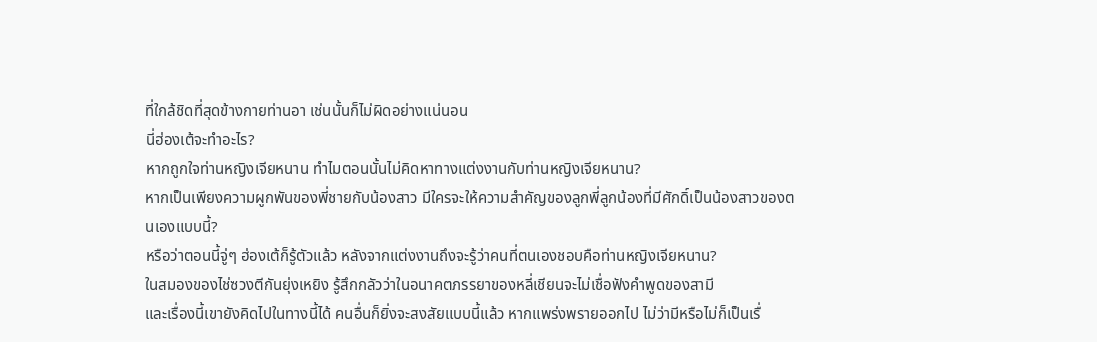ที่ใกล้ชิดที่สุดข้างกายท่านอา เช่นนั้นก็ไม่ผิดอย่างแน่นอน
นี่ฮ่องเต้จะทำอะไร?
หากถูกใจท่านหญิงเจียหนาน ทำไมตอนนั้นไม่คิดหาทางแต่งงานกับท่านหญิงเจียหนาน?
หากเป็นเพียงความผูกพันของพี่ชายกับน้องสาว มีใครจะให้ความสำคัญของลูกพี่ลูกน้องที่มีศักดิ์เป็นน้องสาวของตนเองแบบนี้?
หรือว่าตอนนี้จู่ๆ ฮ่องเต้ก็รู้ตัวแล้ว หลังจากแต่งงานถึงจะรู้ว่าคนที่ตนเองชอบคือท่านหญิงเจียหนาน?
ในสมองของไช่ซวงตีกันยุ่งเหยิง รู้สึกกลัวว่าในอนาคตภรรยาของหลี่เชียนจะไม่เชื่อฟังคำพูดของสามี
และเรื่องนี้เขายังคิดไปในทางนี้ได้ คนอื่นก็ยิ่งจะสงสัยแบบนี้แล้ว หากแพร่งพรายออกไป ไม่ว่ามีหรือไม่ก็เป็นเรื่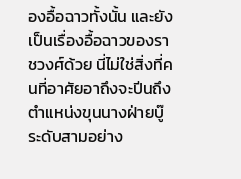องอื้อฉาวทั้งนั้น และยังเป็นเรื่องอื้อฉาวของราชวงศ์ด้วย นี่ไม่ใช่สิ่งที่คนที่อาศัยอาถึงจะปีนถึงตำแหน่งขุนนางฝ่ายบู๊ระดับสามอย่าง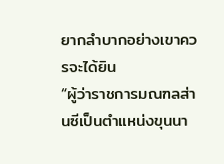ยากลำบากอย่างเขาควรจะได้ยิน
“ผู้ว่าราชการมณฑลส่านซีเป็นตำแหน่งขุนนา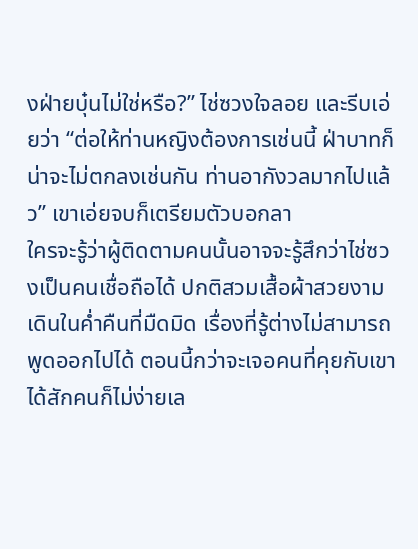งฝ่ายบุ๋นไม่ใช่หรือ?” ไช่ซวงใจลอย และรีบเอ่ยว่า “ต่อให้ท่านหญิงต้องการเช่นนี้ ฝ่าบาทก็น่าจะไม่ตกลงเช่นกัน ท่านอากังวลมากไปแล้ว” เขาเอ่ยจบก็เตรียมตัวบอกลา
ใครจะรู้ว่าผู้ติดตามคนนั้นอาจจะรู้สึกว่าไช่ซวงเป็นคนเชื่อถือได้ ปกติสวมเสื้อผ้าสวยงามเดินในค่ำคืนที่มืดมิด เรื่องที่รู้ต่างไม่สามารถพูดออกไปได้ ตอนนี้กว่าจะเจอคนที่คุยกับเขาได้สักคนก็ไม่ง่ายเล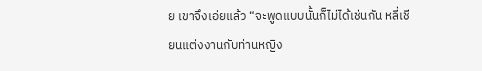ย เขาจึงเอ่ยแล้ว “จะพูดแบบนั้นก็ไม่ได้เช่นกัน หลี่เชียนแต่งงานกับท่านหญิง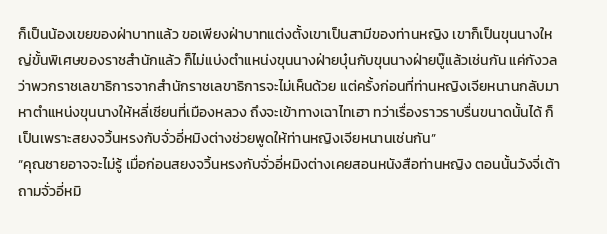ก็เป็นน้องเขยของฝ่าบาทแล้ว ขอเพียงฝ่าบาทแต่งตั้งเขาเป็นสามีของท่านหญิง เขาก็เป็นขุนนางใหญ่ขั้นพิเศษของราชสำนักแล้ว ก็ไม่แบ่งตำแหน่งขุนนางฝ่ายบุ๋นกับขุนนางฝ่ายบู๊แล้วเช่นกัน แค่กังวลว่าพวกราชเลขาธิการจากสำนักราชเลขาธิการจะไม่เห็นด้วย แต่ครั้งก่อนที่ท่านหญิงเจียหนานกลับมาหาตำแหน่งขุนนางให้หลี่เชียนที่เมืองหลวง ถึงจะเข้าทางเฉาไทเฮา ทว่าเรื่องราวราบรื่นขนาดนั้นได้ ก็เป็นเพราะสยงจวิ้นหรงกับจั่วอี่หมิงต่างช่วยพูดให้ท่านหญิงเจียหนานเช่นกัน”
“คุณชายอาจจะไม่รู้ เมื่อก่อนสยงจวิ้นหรงกับจั่วอี่หมิงต่างเคยสอนหนังสือท่านหญิง ตอนนั้นวังจี่เต้าถามจั่วอี่หมิ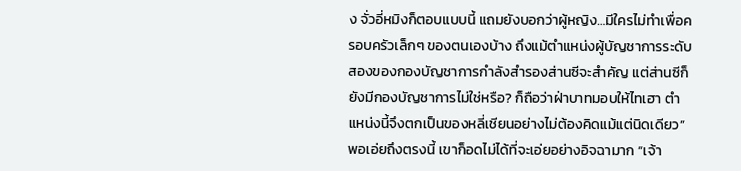ง จั่วอี่หมิงก็ตอบแบบนี้ แถมยังบอกว่าผู้หญิง…มีใครไม่ทำเพื่อครอบครัวเล็กๆ ของตนเองบ้าง ถึงแม้ตำแหน่งผู้บัญชาการระดับสองของกองบัญชาการกำลังสำรองส่านซีจะสำคัญ แต่ส่านซีก็ยังมีกองบัญชาการไม่ใช่หรือ? ก็ถือว่าฝ่าบาทมอบให้ไทเฮา ตำแหน่งนี้จึงตกเป็นของหลี่เชียนอย่างไม่ต้องคิดแม้แต่นิดเดียว” พอเอ่ยถึงตรงนี้ เขาก็อดไม่ได้ที่จะเอ่ยอย่างอิจฉามาก “เจ้า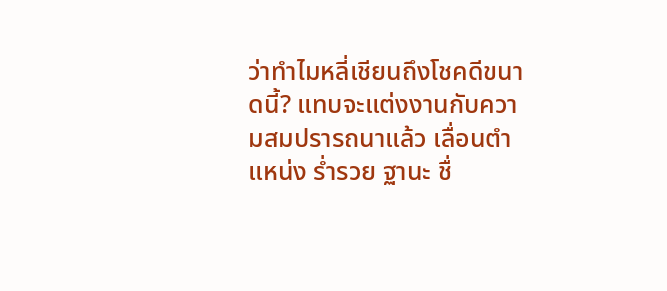ว่าทำไมหลี่เชียนถึงโชคดีขนาดนี้? แทบจะแต่งงานกับความสมปรารถนาแล้ว เลื่อนตำแหน่ง ร่ำรวย ฐานะ ชื่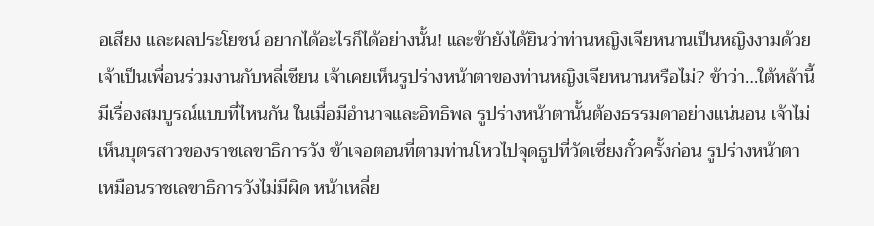อเสียง และผลประโยชน์ อยากได้อะไรก็ได้อย่างนั้น! และข้ายังได้ยินว่าท่านหญิงเจียหนานเป็นหญิงงามด้วย เจ้าเป็นเพื่อนร่วมงานกับหลี่เชียน เจ้าเคยเห็นรูปร่างหน้าตาของท่านหญิงเจียหนานหรือไม่? ข้าว่า…ใต้หล้านี้มีเรื่องสมบูรณ์แบบที่ไหนกัน ในเมื่อมีอำนาจและอิทธิพล รูปร่างหน้าตานั้นต้องธรรมดาอย่างแน่นอน เจ้าไม่เห็นบุตรสาวของราชเลขาธิการวัง ข้าเจอตอนที่ตามท่านโหวไปจุดธูปที่วัดเซี่ยงกั๋วครั้งก่อน รูปร่างหน้าตาเหมือนราชเลขาธิการวังไม่มีผิด หน้าเหลี่ย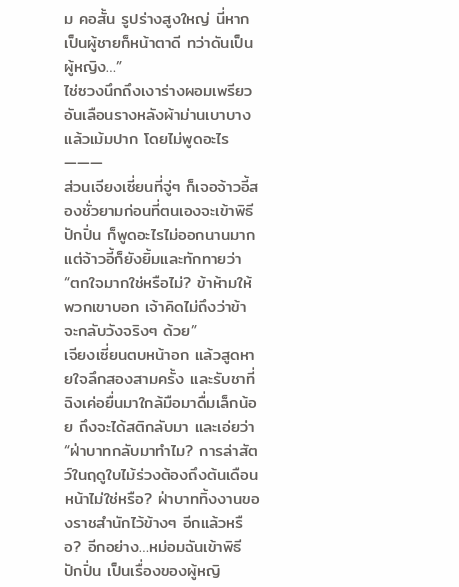ม คอสั้น รูปร่างสูงใหญ่ นี่หากเป็นผู้ชายก็หน้าตาดี ทว่าดันเป็นผู้หญิง…”
ไช่ซวงนึกถึงเงาร่างผอมเพรียวอันเลือนรางหลังผ้าม่านเบาบาง แล้วเม้มปาก โดยไม่พูดอะไร
———
ส่วนเจียงเซี่ยนที่จู่ๆ ก็เจอจ้าวอี้สองชั่วยามก่อนที่ตนเองจะเข้าพิธีปักปิ่น ก็พูดอะไรไม่ออกนานมาก
แต่จ้าวอี้ก็ยังยิ้มและทักทายว่า “ตกใจมากใช่หรือไม่? ข้าห้ามให้พวกเขาบอก เจ้าคิดไม่ถึงว่าข้าจะกลับวังจริงๆ ด้วย”
เจียงเซี่ยนตบหน้าอก แล้วสูดหายใจลึกสองสามครั้ง และรับชาที่ฉิงเค่อยื่นมาใกล้มือมาดื่มเล็กน้อย ถึงจะได้สติกลับมา และเอ่ยว่า “ฝ่าบาทกลับมาทำไม? การล่าสัตว์ในฤดูใบไม้ร่วงต้องถึงต้นเดือนหน้าไม่ใช่หรือ? ฝ่าบาททิ้งงานของราชสำนักไว้ข้างๆ อีกแล้วหรือ? อีกอย่าง…หม่อมฉันเข้าพิธีปักปิ่น เป็นเรื่องของผู้หญิ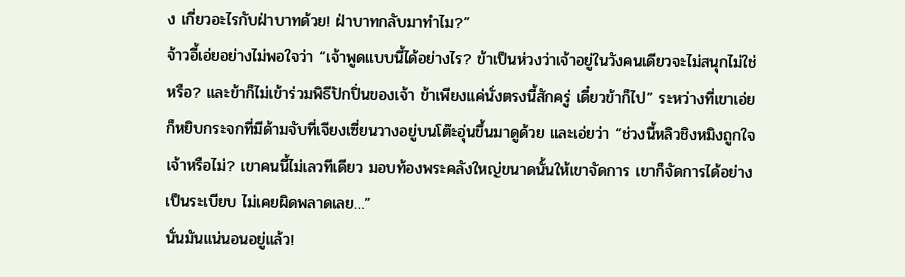ง เกี่ยวอะไรกับฝ่าบาทด้วย! ฝ่าบาทกลับมาทำไม?”
จ้าวอี้เอ่ยอย่างไม่พอใจว่า “เจ้าพูดแบบนี้ได้อย่างไร? ข้าเป็นห่วงว่าเจ้าอยู่ในวังคนเดียวจะไม่สนุกไม่ใช่หรือ? และข้าก็ไม่เข้าร่วมพิธีปักปิ่นของเจ้า ข้าเพียงแค่นั่งตรงนี้สักครู่ เดี๋ยวข้าก็ไป” ระหว่างที่เขาเอ่ยก็หยิบกระจกที่มีด้ามจับที่เจียงเซี่ยนวางอยู่บนโต๊ะอุ่นขึ้นมาดูด้วย และเอ่ยว่า “ช่วงนี้หลิวชิงหมิงถูกใจเจ้าหรือไม่? เขาคนนี้ไม่เลวทีเดียว มอบท้องพระคลังใหญ่ขนาดนั้นให้เขาจัดการ เขาก็จัดการได้อย่างเป็นระเบียบ ไม่เคยผิดพลาดเลย…”
นั่นมันแน่นอนอยู่แล้ว!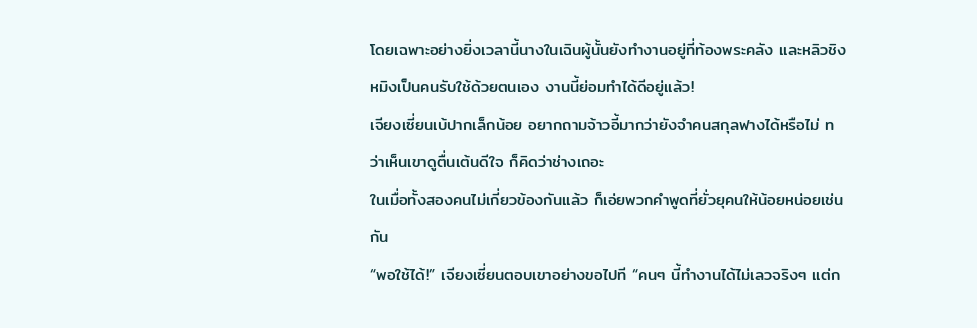โดยเฉพาะอย่างยิ่งเวลานี้นางในเฉินผู้นั้นยังทำงานอยู่ที่ท้องพระคลัง และหลิวชิงหมิงเป็นคนรับใช้ด้วยตนเอง งานนี้ย่อมทำได้ดีอยู่แล้ว!
เจียงเซี่ยนเบ้ปากเล็กน้อย อยากถามจ้าวอี้มากว่ายังจำคนสกุลฟางได้หรือไม่ ทว่าเห็นเขาดูตื่นเต้นดีใจ ก็คิดว่าช่างเถอะ
ในเมื่อทั้งสองคนไม่เกี่ยวข้องกันแล้ว ก็เอ่ยพวกคำพูดที่ยั่วยุคนให้น้อยหน่อยเช่นกัน
“พอใช้ได้!” เจียงเซี่ยนตอบเขาอย่างขอไปที “คนๆ นี้ทำงานได้ไม่เลวจริงๆ แต่ก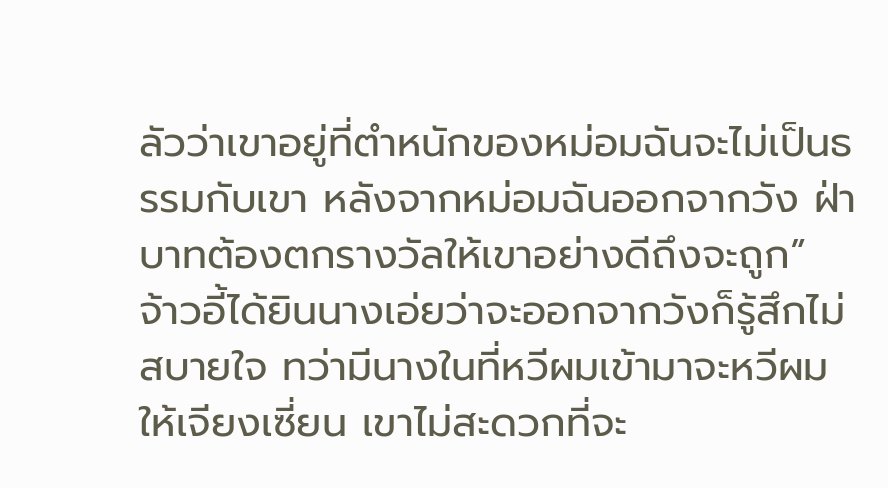ลัวว่าเขาอยู่ที่ตำหนักของหม่อมฉันจะไม่เป็นธรรมกับเขา หลังจากหม่อมฉันออกจากวัง ฝ่าบาทต้องตกรางวัลให้เขาอย่างดีถึงจะถูก”
จ้าวอี้ได้ยินนางเอ่ยว่าจะออกจากวังก็รู้สึกไม่สบายใจ ทว่ามีนางในที่หวีผมเข้ามาจะหวีผมให้เจียงเซี่ยน เขาไม่สะดวกที่จะ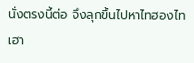นั่งตรงนี้ต่อ จึงลุกขึ้นไปหาไทฮองไทเฮา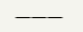———